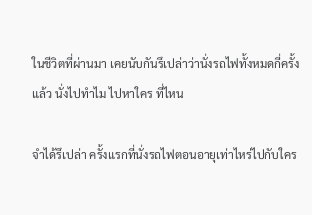ในชีวิตที่ผ่านมา เคยนับกันรึเปล่าว่านั่งรถไฟทั้งหมดกี่ครั้งแล้ว นั่งไปทำไม ไปหาใคร ที่ไหน

จำได้รึเปล่า ครั้งแรกที่นั่งรถไฟตอนอายุเท่าไหร่ไปกับใคร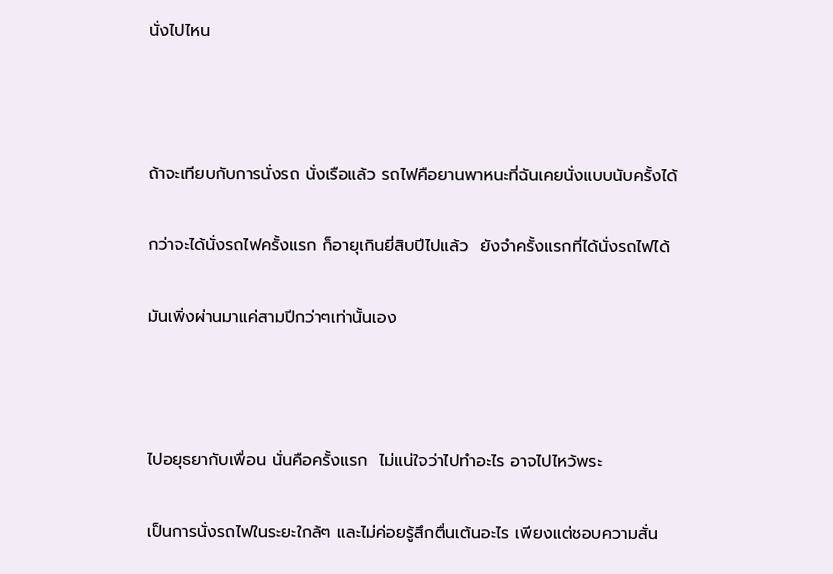นั่งไปไหน



ถ้าจะเทียบกับการนั่งรถ นั่งเรือแล้ว รถไฟคือยานพาหนะที่ฉันเคยนั่งแบบนับครั้งได้

กว่าจะได้นั่งรถไฟครั้งแรก ก็อายุเกินยี่สิบปีไปแล้ว  ยังจำครั้งแรกที่ได้นั่งรถไฟได้

มันเพิ่งผ่านมาแค่สามปีกว่าๆเท่านั้นเอง



ไปอยุธยากับเพื่อน นั่นคือครั้งแรก  ไม่แน่ใจว่าไปทำอะไร อาจไปไหว้พระ

เป็นการนั่งรถไฟในระยะใกล้ๆ และไม่ค่อยรู้สึกตื่นเต้นอะไร เพียงแต่ชอบความสั่น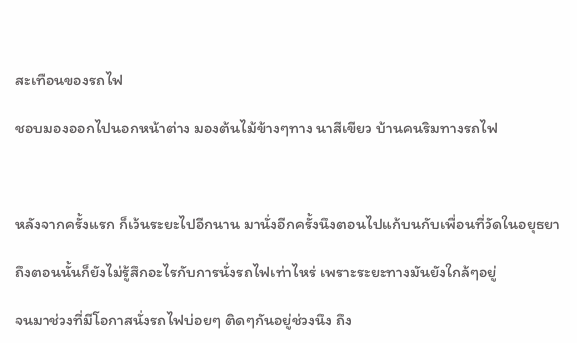สะเทือนของรถไฟ

ชอบมองออกไปนอกหน้าต่าง มองต้นไม้ข้างๆทาง นาสีเขียว บ้านคนริมทางรถไฟ



หลังจากครั้งแรก ก็เว้นระยะไปอีกนาน มานั่งอีกครั้งนึงตอนไปแก้บนกับเพื่อนที่วัดในอยุธยา

ถึงตอนนั้นก็ยังไม่รู้สึกอะไรกับการนั่งรถไฟเท่าไหร่ เพราะระยะทางมันยังใกล้ๆอยู่

จนมาช่วงที่มีโอกาสนั่งรถไฟบ่อยๆ ติดๆกันอยู่ช่วงนึง ถึง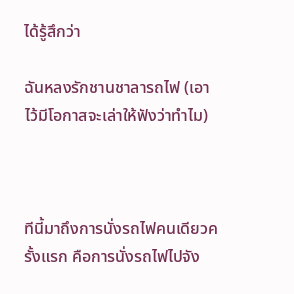ได้รู้สึกว่า

ฉันหลงรักชานชาลารถไฟ (เอาไว้มีโอกาสจะเล่าให้ฟังว่าทำไม)



ทีนี้มาถึงการนั่งรถไฟคนเดียวครั้งแรก คือการนั่งรถไฟไปจัง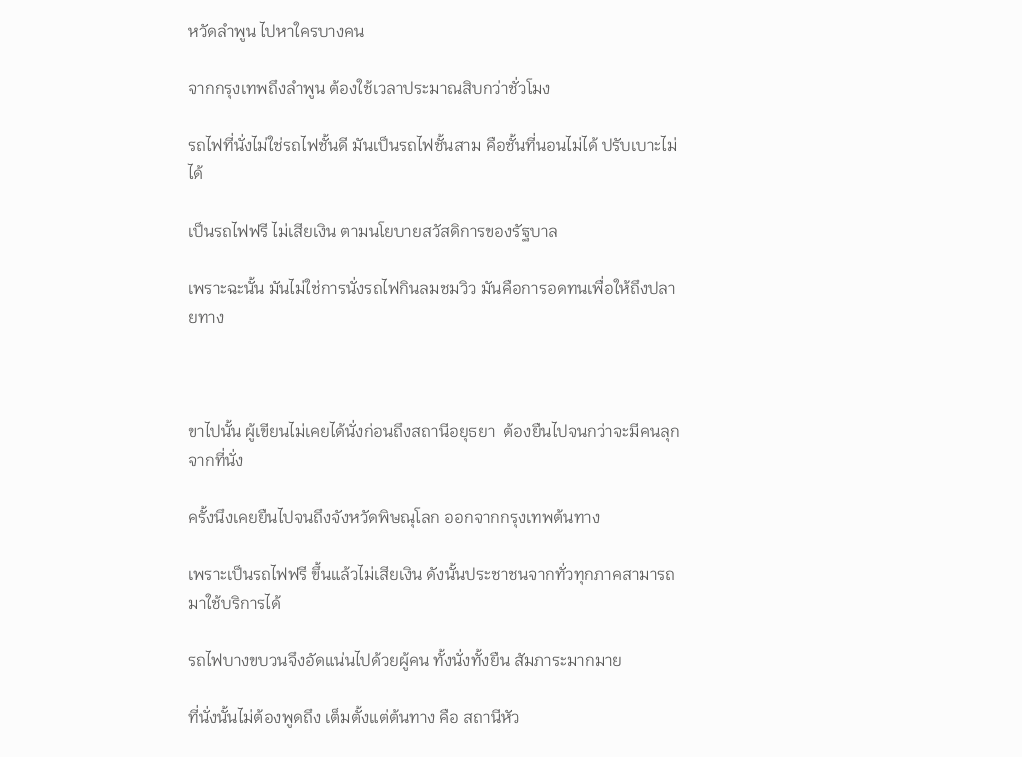หวัดลำพูน ไปหาใครบางคน

จากกรุงเทพถึงลำพูน ต้องใช้เวลาประมาณสิบกว่าชั่วโมง

รถไฟที่นั่งไม่ใช่รถไฟชั้นดี มันเป็นรถไฟชั้นสาม คือชั้นที่นอนไม่ได้ ปรับเบาะไม่ได้

เป็นรถไฟฟรี ไม่เสียเงิน ตามนโยบายสวัสดิการของรัฐบาล

เพราะฉะนั้น มันไม่ใช่การนั่งรถไฟกินลมชมวิว มันคือการอดทนเพื่อให้ถึงปลายทาง



ขาไปนั้น ผู้เขียนไม่เคยได้นั่งก่อนถึงสถานีอยุธยา  ต้องยืนไปจนกว่าจะมีคนลุกจากที่นั่ง

ครั้งนึงเคยยืนไปจนถึงจังหวัดพิษณุโลก ออกจากกรุงเทพต้นทาง

เพราะเป็นรถไฟฟรี ขึ้นแล้วไม่เสียเงิน ดังนั้นประชาชนจากทั่วทุกภาคสามารถมาใช้บริการได้

รถไฟบางขบวนจึงอัดแน่นไปด้วยผู้คน ทั้งนั่งทั้งยืน สัมภาระมากมาย

ที่นั่งนั้นไม่ต้องพูดถึง เต็มตั้งแต่ต้นทาง คือ สถานีหัว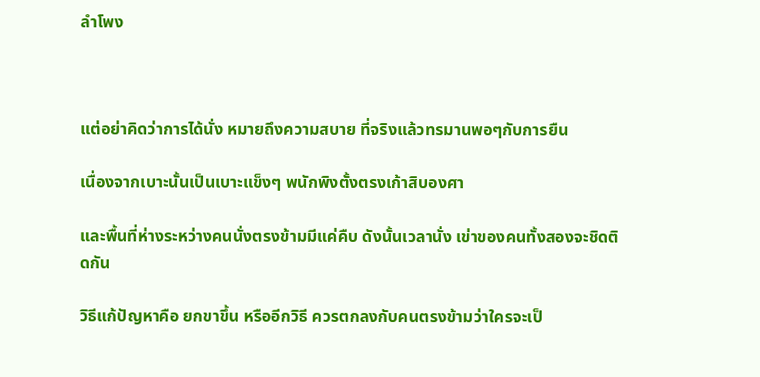ลำโพง



แต่อย่าคิดว่าการได้นั่ง หมายถึงความสบาย ที่จริงแล้วทรมานพอๆกับการยืน

เนื่องจากเบาะนั้นเป็นเบาะแข็งๆ พนักพิงตั้งตรงเก้าสิบองศา

และพื้นที่ห่างระหว่างคนนั่งตรงข้ามมีแค่คืบ ดังนั้นเวลานั่ง เข่าของคนทั้งสองจะชิดติดกัน

วิธีแก้ปัญหาคือ ยกขาขึ้น หรืออีกวิธี ควรตกลงกับคนตรงข้ามว่าใครจะเป็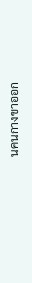นคนกางขาออก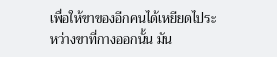เพื่อให้ขาของอีกคนได้เหยียดไประหว่างขาที่กางออกนั้น มัน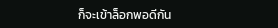ก็จะเข้าล็อกพอดีกัน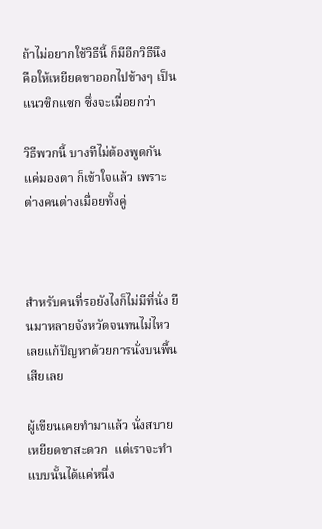ถ้าไม่อยากใช้วิธีนี้ ก็มีอีกวิธีนึง คือให้เหยียดขาออกไปข้างๆ เป็นแนวซิกแซก ซึ่งจะเมื่อยกว่า

วิธีพวกนี้ บางทีไม่ต้องพูดกัน แค่มองตา ก็เข้าใจแล้ว เพราะต่างคนต่างเมื่อยทั้งคู่



สำหรับคนที่รอยังไงก็ไม่มีที่นั่ง ยืนมาหลายจังหวัดจนทนไม่ไหว เลยแก้ปัญหาด้วยการนั่งบนพื้นเสียเลย

ผู้เขียนเคยทำมาแล้ว นั่งสบาย เหยียดขาสะดวก  แต่เราจะทำแบบนั้นได้แค่หนึ่ง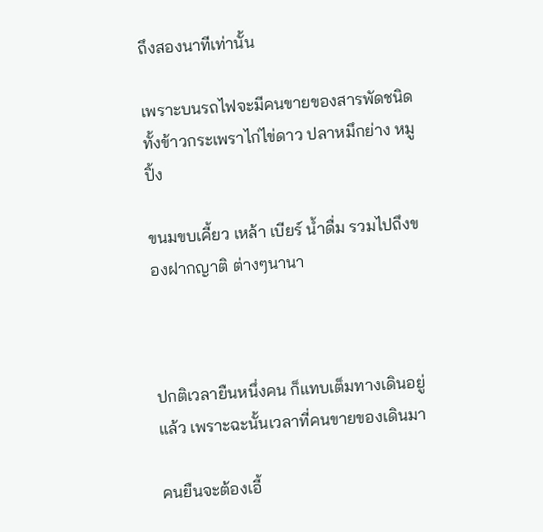ถึงสองนาทีเท่านั้น

เพราะบนรถไฟจะมีคนขายของสารพัดชนิด ทั้งข้าวกระเพราไก่ไข่ดาว ปลาหมึกย่าง หมูปิ้ง

ขนมขบเคี้ยว เหล้า เบียร์ น้ำดื่ม รวมไปถึงของฝากญาติ ต่างๆนานา



ปกติเวลายืนหนึ่งคน ก็แทบเต็มทางเดินอยู่แล้ว เพราะฉะนั้นเวลาที่คนขายของเดินมา

คนยืนจะต้องเอี้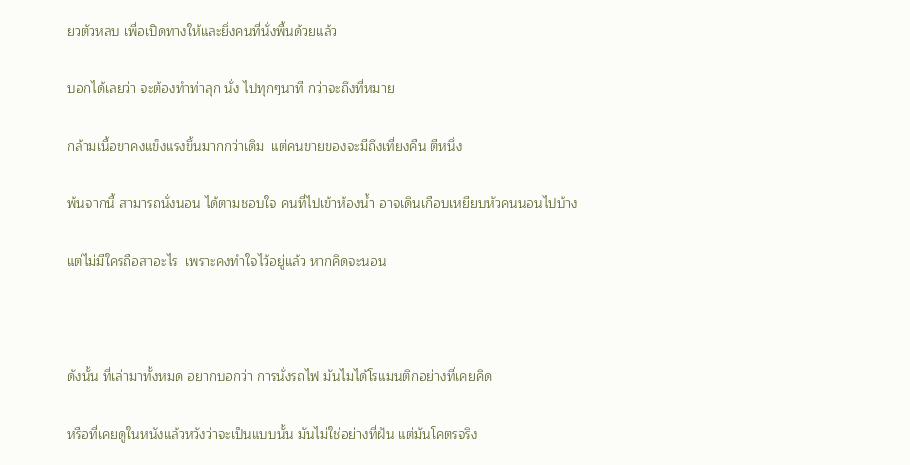ยวตัวหลบ เพื่อเปิดทางให้และยิ่งคนที่นั่งพื้นด้วยแล้ว

บอกได้เลยว่า จะต้องทำท่าลุก นั่ง ไปทุกๆนาที กว่าจะถึงที่หมาย

กล้ามเนื้อขาคงแข็งแรงขึ้นมากกว่าเดิม  แต่คนขายของจะมีถึงเที่ยงคืน ตีหนึ่ง

พ้นจากนี้ สามารถนั่งนอน ได้ตามชอบใจ คนที่ไปเข้าห้องน้ำ อาจเดินเกือบเหยียบหัวคนนอนไปบ้าง

แต่ไม่มีใครถือสาอะไร  เพราะคงทำใจไว้อยู่แล้ว หากคิดจะนอน



ดังนั้น ที่เล่ามาทั้งหมด อยากบอกว่า การนั่งรถไฟ มันไมได้โรแมนติกอย่างที่เคยคิด

หรือที่เคยดูในหนังแล้วหวังว่าจะเป็นแบบนั้น มันไม่ใช่อย่างที่ฝัน แต่มันโคตรจริง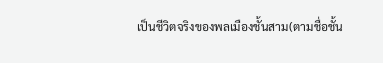เป็นชีวิตจริงของพลเมืองชั้นสาม(ตามชื่อชั้น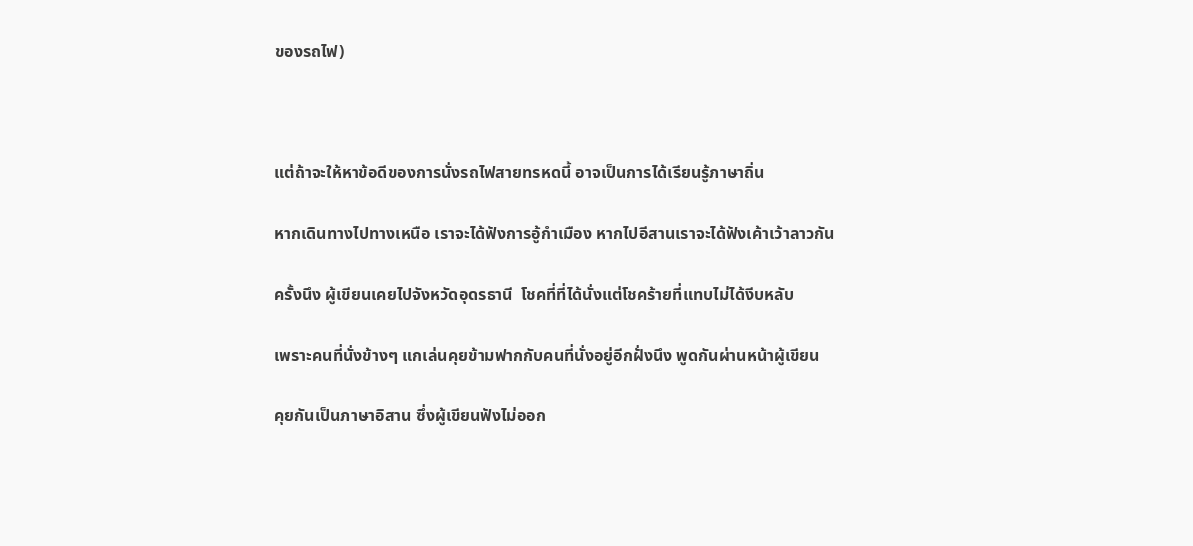ของรถไฟ)



แต่ถ้าจะให้หาข้อดีของการนั่งรถไฟสายทรหดนี้ อาจเป็นการได้เรียนรู้ภาษาถิ่น

หากเดินทางไปทางเหนือ เราจะได้ฟังการอู้กำเมือง หากไปอีสานเราจะได้ฟังเค้าเว้าลาวกัน

ครั้งนึง ผู้เขียนเคยไปจังหวัดอุดรธานี  โชคที่ที่ได้นั่งแต่โชคร้ายที่แทบไม่ได้งีบหลับ

เพราะคนที่นั่งข้างๆ แกเล่นคุยข้ามฟากกับคนที่นั่งอยู่อีกฝั่งนึง พูดกันผ่านหน้าผู้เขียน

คุยกันเป็นภาษาอิสาน ซึ่งผู้เขียนฟังไม่ออก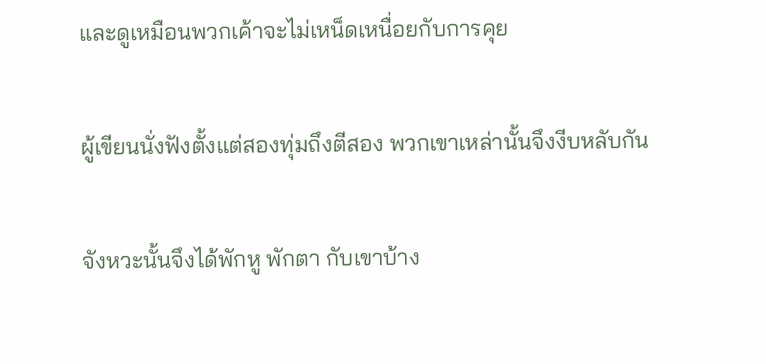และดูเหมือนพวกเค้าจะไม่เหน็ดเหนื่อยกับการคุย

ผู้เขียนนั่งฟังตั้งแต่สองทุ่มถึงตีสอง พวกเขาเหล่านั้นจึงงีบหลับกัน

จังหวะนั้นจึงได้พักหู พักตา กับเขาบ้าง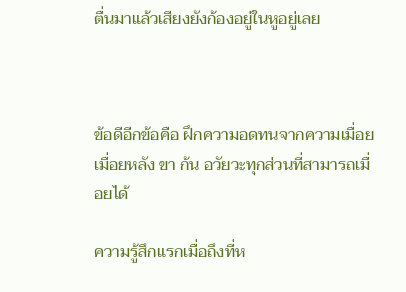ตื่นมาแล้วเสียงยังก้องอยู่ในหูอยู่เลย



ข้อดีอีกข้อคือ ฝึกความอดทนจากความเมื่อย เมื่อยหลัง ขา ก้น อวัยวะทุกส่วนที่สามารถเมื่อยได้

ความรู้สึกแรกเมื่อถึงที่ห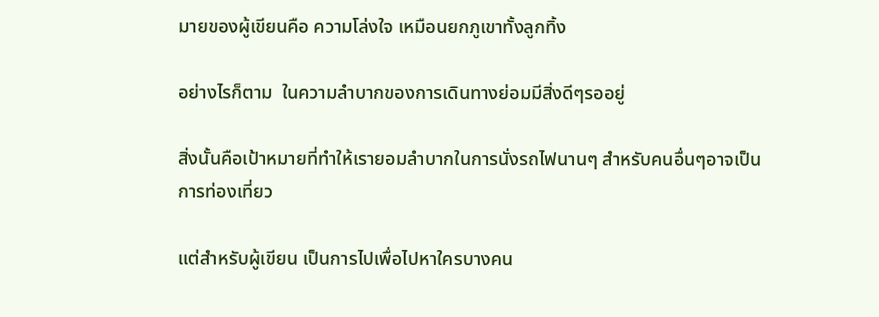มายของผู้เขียนคือ ความโล่งใจ เหมือนยกภูเขาทั้งลูกทิ้ง

อย่างไรก็ตาม  ในความลำบากของการเดินทางย่อมมีสิ่งดีๆรออยู่

สิ่งนั้นคือเป้าหมายที่ทำให้เรายอมลำบากในการนั่งรถไฟนานๆ สำหรับคนอื่นๆอาจเป็นการท่องเที่ยว

แต่สำหรับผู้เขียน เป็นการไปเพื่อไปหาใครบางคน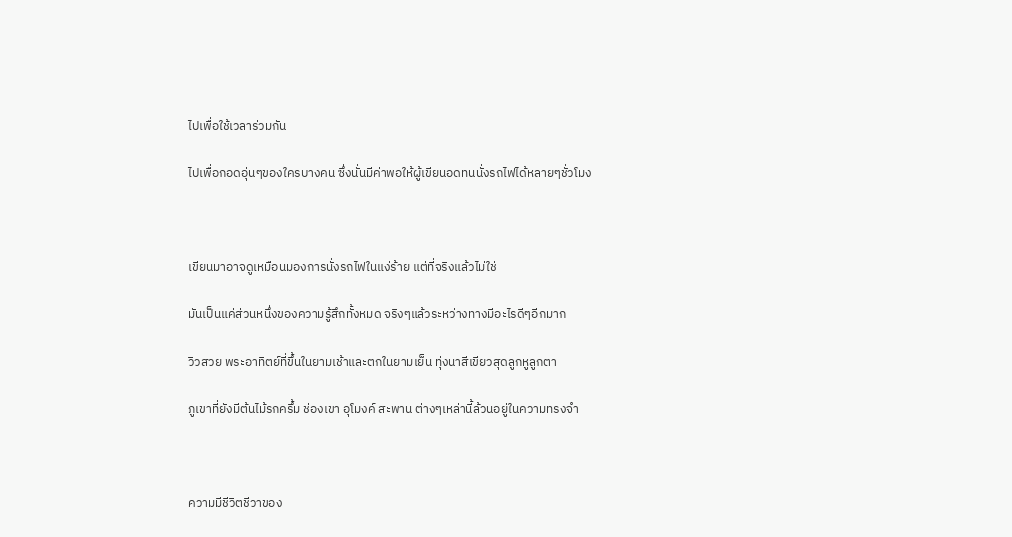ไปเพื่อใช้เวลาร่วมกัน

ไปเพื่อกอดอุ่นๆของใครบางคน ซึ่งนั่นมีค่าพอให้ผู้เขียนอดทนนั่งรถไฟได้หลายๆชั่วโมง



เขียนมาอาจดูเหมือนมองการนั่งรถไฟในแง่ร้าย แต่ที่จริงแล้วไม่ใช่

มันเป็นแค่ส่วนหนึ่งของความรู้สึกทั้งหมด จริงๆแล้วระหว่างทางมีอะไรดีๆอีกมาก

วิวสวย พระอาทิตย์ที่ขึ้นในยามเช้าและตกในยามเย็น ทุ่งนาสีเขียวสุดลูกหูลูกตา

ภูเขาที่ยังมีต้นไม้รกครึ้ม ช่องเขา อุโมงค์ สะพาน ต่างๆเหล่านี้ล้วนอยู่ในความทรงจำ



ความมีชีวิตชีวาของ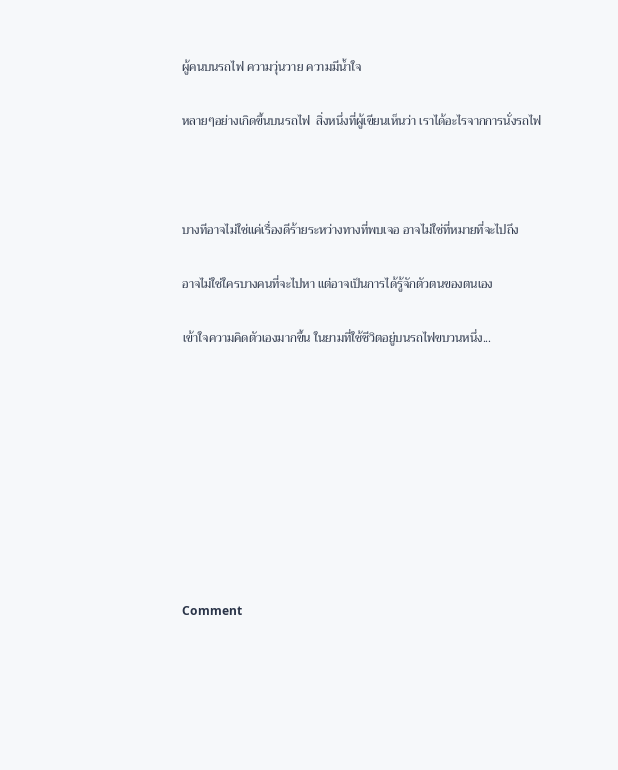ผู้คนบนรถไฟ ความวุ่นวาย ความมีน้ำใจ

หลายๆอย่างเกิดขึ้นบนรถไฟ  สิ่งหนึ่งที่ผู้เขียนเห็นว่า เราได้อะไรจากการนั่งรถไฟ



บางทีอาจไม่ใช่แค่เรื่องดีร้ายระหว่างทางที่พบเจอ อาจไม่ใช่ที่หมายที่จะไปถึง

อาจไม่ใช่ใครบางคนที่จะไปหา แต่อาจเป็นการได้รู้จักตัวตนของตนเอง

เข้าใจความคิดตัวเองมากขึ้น ในยามที่ใช้ชีวิตอยู่บนรถไฟขบวนหนึ่ง...









Comment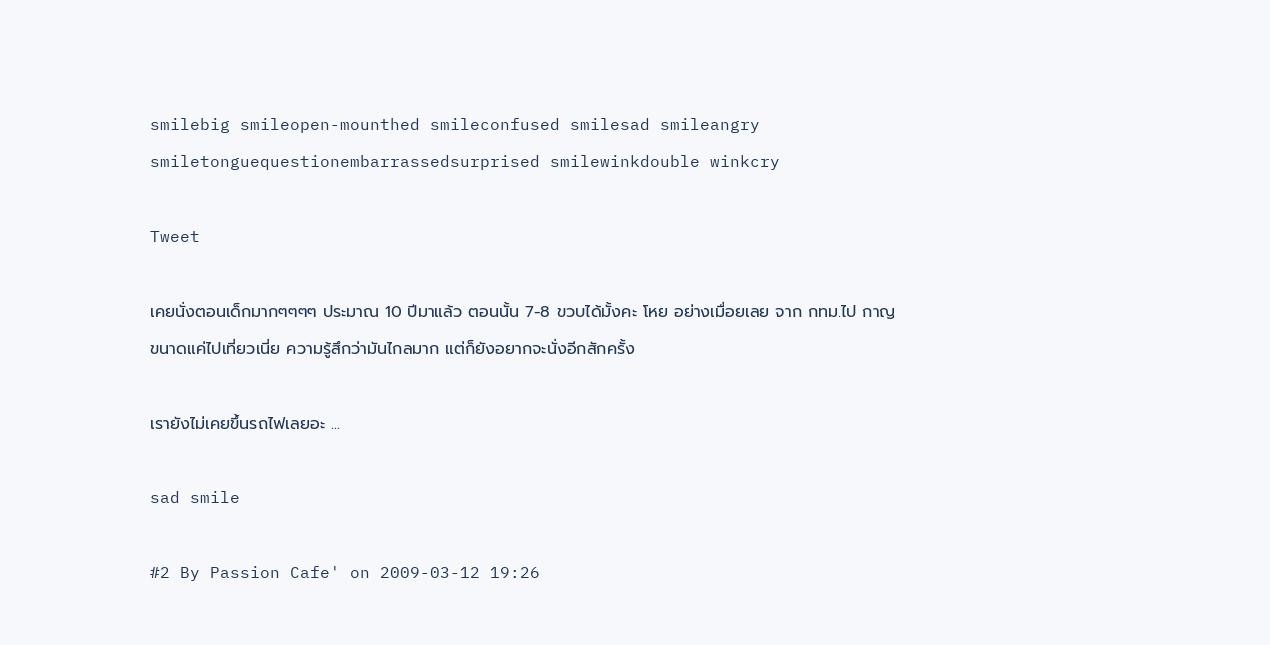smilebig smileopen-mounthed smileconfused smilesad smileangry smiletonguequestionembarrassedsurprised smilewinkdouble winkcry

Tweet

เคยนั่งตอนเด็กมากๆๆๆๆ ประมาณ 10 ปีมาแล้ว ตอนนั้น 7-8 ขวบได้มั้งคะ โหย อย่างเมื่อยเลย จาก กทม.ไป กาญ
ขนาดแค่ไปเที่ยวเนี่ย ความรู้สึกว่ามันไกลมาก แต่ก็ยังอยากจะนั่งอีกสักครั้ง

เรายังไม่เคยขึ้นรถไฟเลยอะ ...

sad smile

#2 By Passion Cafe' on 2009-03-12 19:26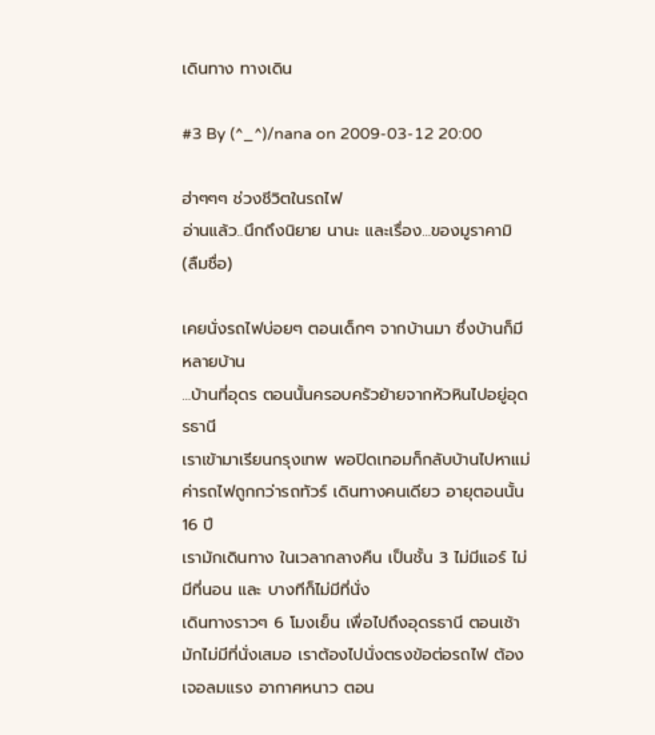เดินทาง ทางเดิน

#3 By (^_^)/nana on 2009-03-12 20:00

ฮ่าๆๆๆ ช่วงชีวิตในรถไฟ
อ่านแล้ว..นึกถึงนิยาย นานะ และเรื่อง...ของมูราคามิ (ลืมชื่อ)

เคยนั่งรถไฟบ่อยๆ ตอนเด็กๆ จากบ้านมา ซึ่งบ้านก็มีหลายบ้าน
...บ้านที่อุดร ตอนนั้นครอบครัวย้ายจากหัวหินไปอยู่อุดรธานี
เราเข้ามาเรียนกรุงเทพ พอปิดเทอมก็กลับบ้านไปหาแม่
ค่ารถไฟถูกกว่ารถทัวร์ เดินทางคนเดียว อายุตอนนั้น 16 ปี
เรามักเดินทาง ในเวลากลางคืน เป็นชั้น 3 ไม่มีแอร์ ไม่มีที่นอน และ บางทีก็ไม่มีที่นั่ง
เดินทางราวๆ 6 โมงเย็น เพื่อไปถึงอุดรธานี ตอนเช้า
มักไม่มีที่นั่งเสมอ เราต้องไปนั่งตรงข้อต่อรถไฟ ต้องเจอลมแรง อากาศหนาว ตอน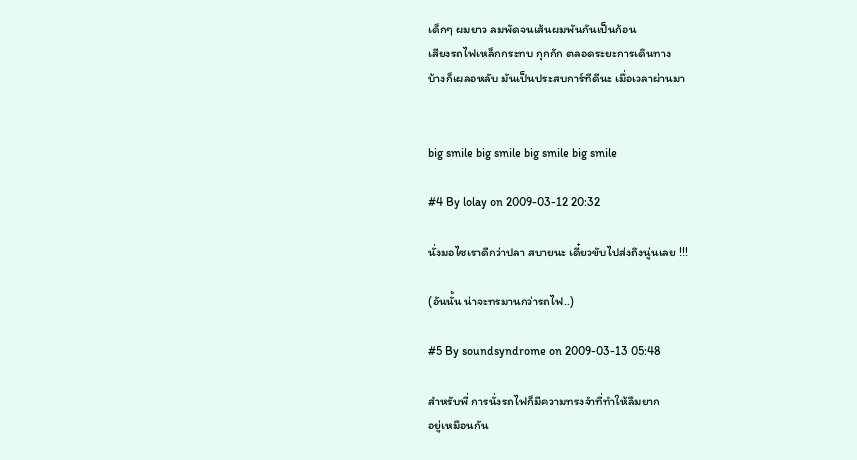เด็กๆ ผมยาว ลมพัดจนเส้นผมพันกันเป็นก้อน
เสียงรถไฟเหล็กกระทบ กุกกัก ตลอดระยะการเดินทาง
บ้างก็เผลอหลับ มันเป็นประสบการ์ทีดีนะ เมื่อเวลาผ่านมา


big smile big smile big smile big smile

#4 By lolay on 2009-03-12 20:32

นั่งมอไซเราดีกว่าปลา สบายนะ เดี๋ยวขับไปส่งถึงนู่นเลย !!!

(อันนั้น น่าจะทรมานกว่ารถไฟ..)

#5 By soundsyndrome on 2009-03-13 05:48

สำหรับพี่ การนั่งรถไฟก็มีความทรงจำที่ทำให้ลืมยาก
อยู่เหมือนกัน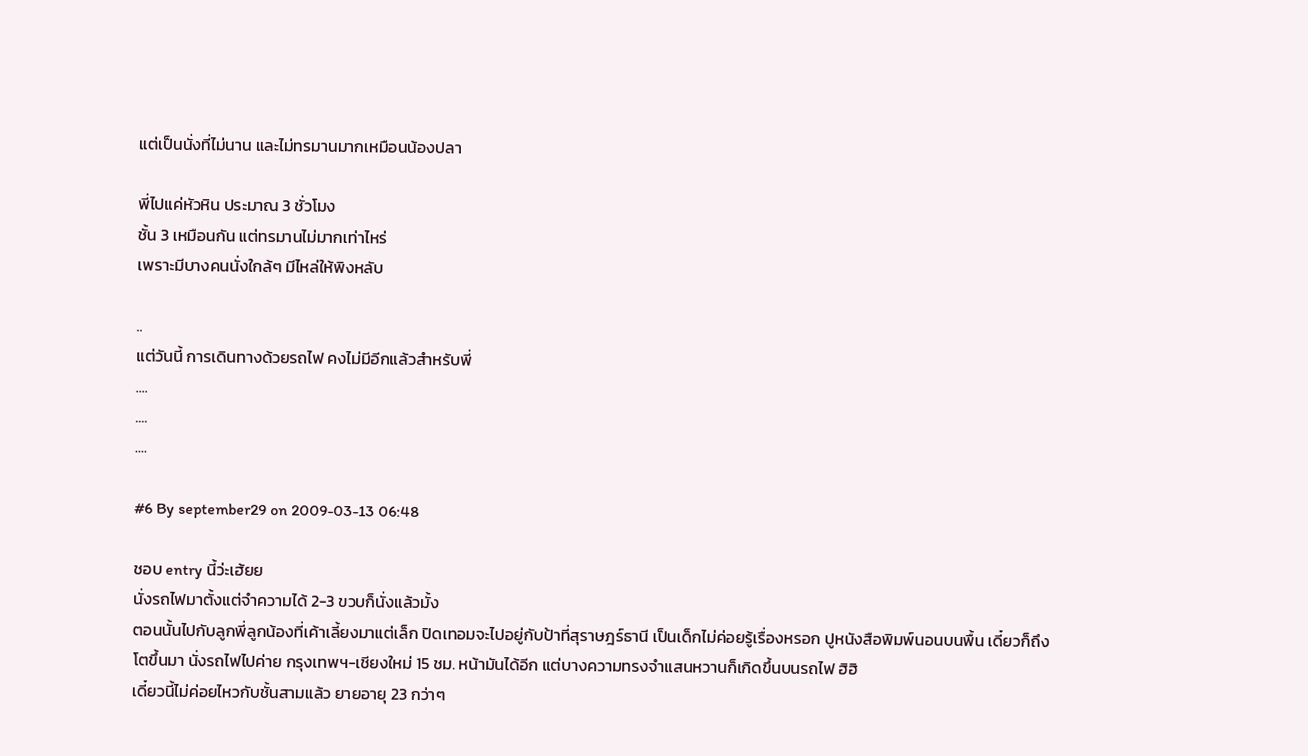แต่เป็นนั่งที่ไม่นาน และไม่ทรมานมากเหมือนน้องปลา

พี่ไปแค่หัวหิน ประมาณ 3 ชั่วโมง
ชั้น 3 เหมือนกัน แต่ทรมานไม่มากเท่าไหร่
เพราะมีบางคนนั่งใกล้ๆ มีไหล่ให้พิงหลับ

..
แต่วันนี้ การเดินทางด้วยรถไฟ คงไม่มีอีกแล้วสำหรับพี่
....
....
....

#6 By september29 on 2009-03-13 06:48

ชอบ entry นี้ว่ะเฮ้ยย
นั่งรถไฟมาตั้งแต่จำความได้ 2-3 ขวบก็นั่งแล้วมั้ง
ตอนนั้นไปกับลูกพี่ลูกน้องที่เค้าเลี้ยงมาแต่เล็ก ปิดเทอมจะไปอยู่กับป้าที่สุราษฎร์ธานี เป็นเด็กไม่ค่อยรู้เรื่องหรอก ปูหนังสือพิมพ์นอนบนพื้น เดี๋ยวก็ถึง
โตขึ้นมา นั่งรถไฟไปค่าย กรุงเทพฯ-เชียงใหม่ 15 ชม. หน้ามันได้อีก แต่บางความทรงจำแสนหวานก็เกิดขึ้นบนรถไฟ ฮิฮิ
เดี๋ยวนี้ไม่ค่อยไหวกับชั้นสามแล้ว ยายอายุ 23 กว่าๆ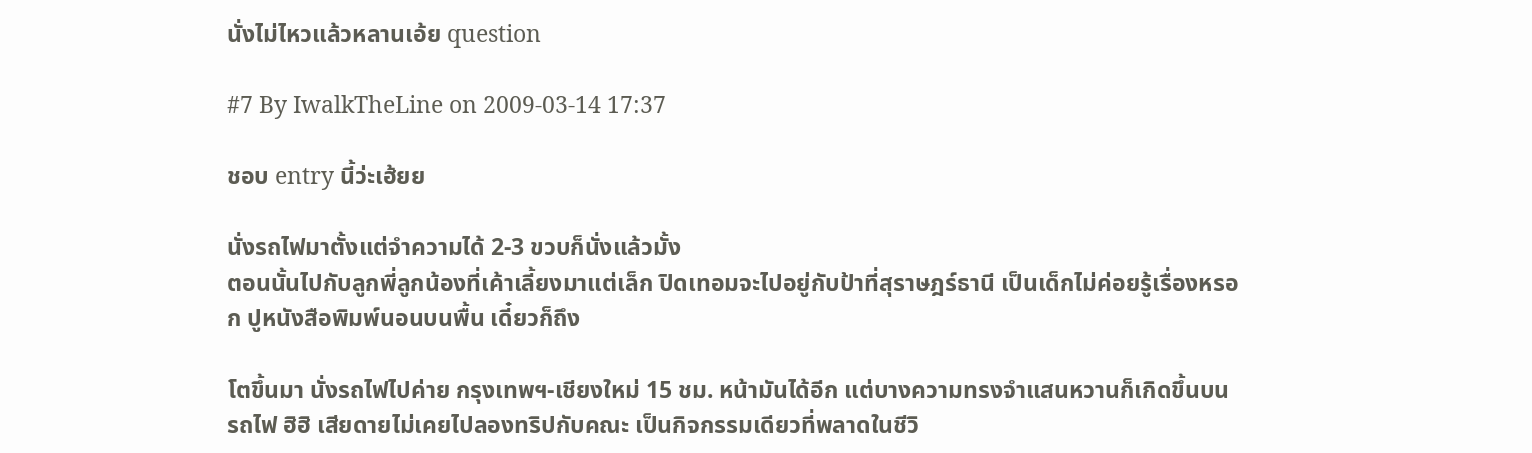นั่งไม่ไหวแล้วหลานเอ้ย question

#7 By IwalkTheLine on 2009-03-14 17:37

ชอบ entry นี้ว่ะเฮ้ยย

นั่งรถไฟมาตั้งแต่จำความได้ 2-3 ขวบก็นั่งแล้วมั้ง
ตอนนั้นไปกับลูกพี่ลูกน้องที่เค้าเลี้ยงมาแต่เล็ก ปิดเทอมจะไปอยู่กับป้าที่สุราษฎร์ธานี เป็นเด็กไม่ค่อยรู้เรื่องหรอก ปูหนังสือพิมพ์นอนบนพื้น เดี๋ยวก็ถึง

โตขึ้นมา นั่งรถไฟไปค่าย กรุงเทพฯ-เชียงใหม่ 15 ชม. หน้ามันได้อีก แต่บางความทรงจำแสนหวานก็เกิดขึ้นบนรถไฟ ฮิฮิ เสียดายไม่เคยไปลองทริปกับคณะ เป็นกิจกรรมเดียวที่พลาดในชีวิ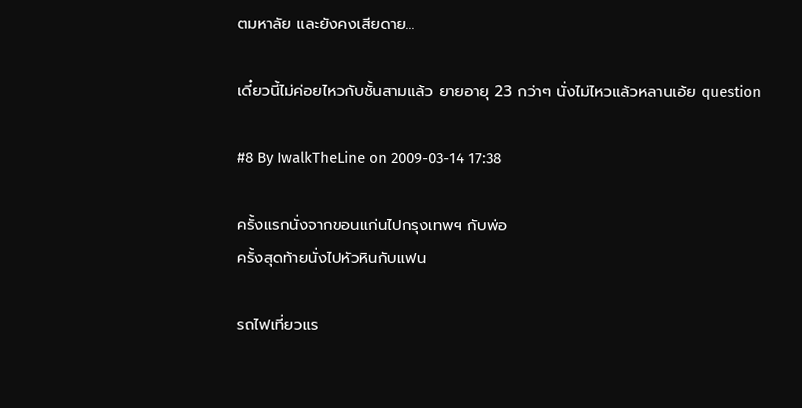ตมหาลัย และยังคงเสียดาย...

เดี๋ยวนี้ไม่ค่อยไหวกับชั้นสามแล้ว ยายอายุ 23 กว่าๆ นั่งไม่ไหวแล้วหลานเอ้ย question

#8 By IwalkTheLine on 2009-03-14 17:38

ครั้งแรกนั่งจากขอนแก่นไปกรุงเทพฯ กับพ่อ
ครั้งสุดท้ายนั่งไปหัวหินกับแฟน

รถไฟเที่ยวแร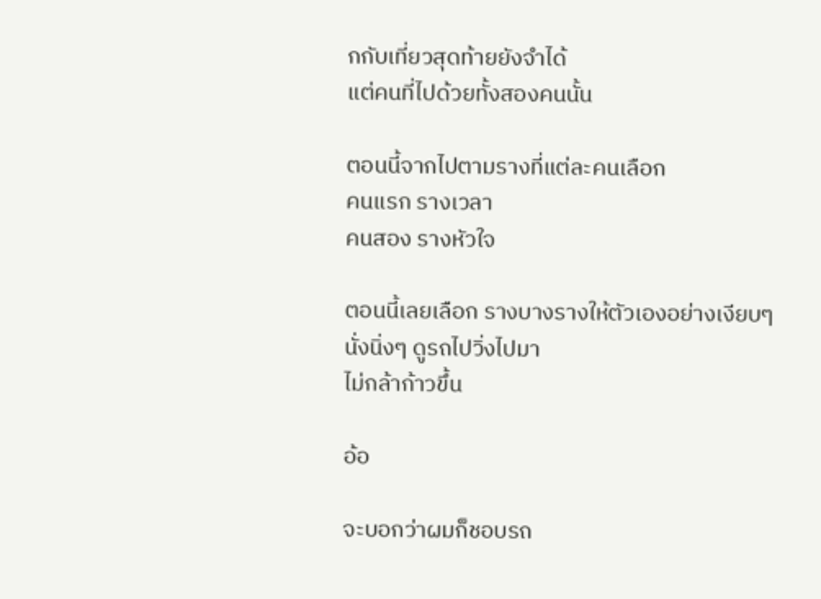กกับเที่ยวสุดท้ายยังจำได้
แต่คนที่ไปด้วยทั้งสองคนนั้น

ตอนนี้จากไปตามรางที่แต่ละคนเลือก
คนแรก รางเวลา
คนสอง รางหัวใจ

ตอนนี้เลยเลือก รางบางรางให้ตัวเองอย่างเงียบๆ
นั่งนิ่งๆ ดูรถไปวิ่งไปมา
ไม่กล้าก้าวขึ้น

อ้อ

จะบอกว่าผมก็ชอบรถ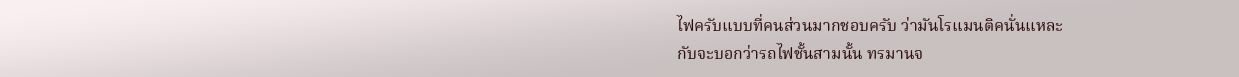ไฟครับแบบที่คนส่วนมากชอบครับ ว่ามันโรแมนติคนั่นแหละ
กับจะบอกว่ารถไฟชั้นสามนั้น ทรมานจ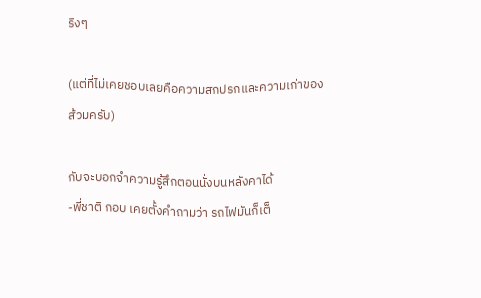ริงๆ

(แต่ที่ไม่เคยชอบเลยคือความสกปรกและความเก่าของส้วมครับ)

กับจะบอกจำความรู้สึกตอนนั่งบนหลังคาได้
-พี่ชาติ กอบ เคยตั้งคำถามว่า รถไฟมันก็เต็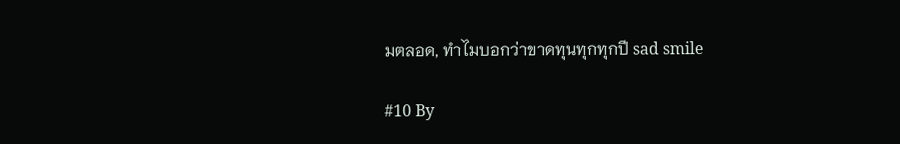มตลอด, ทำไมบอกว่าขาดทุนทุกทุกปี sad smile

#10 By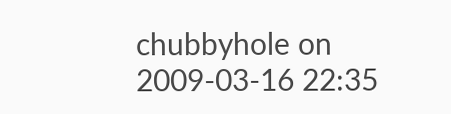chubbyhole on 2009-03-16 22:35